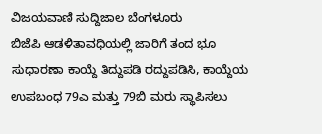ವಿಜಯವಾಣಿ ಸುದ್ದಿಜಾಲ ಬೆಂಗಳೂರು
ಬಿಜೆಪಿ ಆಡಳಿತಾವಧಿಯಲ್ಲಿ ಜಾರಿಗೆ ತಂದ ಭೂ ಸುಧಾರಣಾ ಕಾಯ್ದೆ ತಿದ್ದುಪಡಿ ರದ್ದುಪಡಿಸಿ, ಕಾಯ್ದೆಯ ಉಪಬಂಧ 79ಎ ಮತ್ತು 79ಬಿ ಮರು ಸ್ಥಾಪಿಸಲು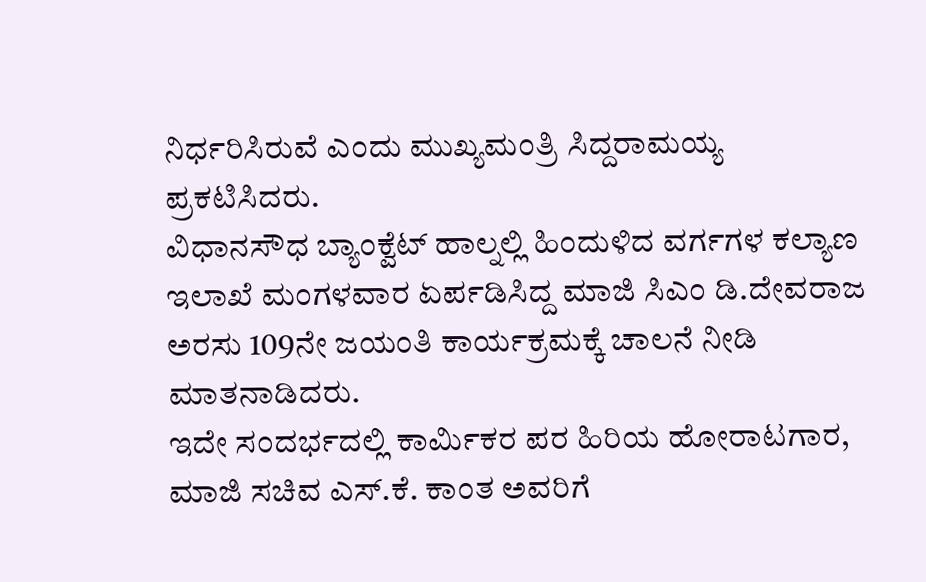ನಿರ್ಧರಿಸಿರುವೆ ಎಂದು ಮುಖ್ಯಮಂತ್ರಿ ಸಿದ್ದರಾಮಯ್ಯ ಪ್ರಕಟಿಸಿದರು.
ವಿಧಾನಸೌಧ ಬ್ಯಾಂಕ್ವೆಟ್ ಹಾಲ್ನಲ್ಲಿ ಹಿಂದುಳಿದ ವರ್ಗಗಳ ಕಲ್ಯಾಣ ಇಲಾಖೆ ಮಂಗಳವಾರ ಏರ್ಪಡಿಸಿದ್ದ ಮಾಜಿ ಸಿಎಂ ಡಿ.ದೇವರಾಜ ಅರಸು 109ನೇ ಜಯಂತಿ ಕಾರ್ಯಕ್ರಮಕ್ಕೆ ಚಾಲನೆ ನೀಡಿ ಮಾತನಾಡಿದರು.
ಇದೇ ಸಂದರ್ಭದಲ್ಲಿ ಕಾರ್ವಿುಕರ ಪರ ಹಿರಿಯ ಹೋರಾಟಗಾರ, ಮಾಜಿ ಸಚಿವ ಎಸ್.ಕೆ. ಕಾಂತ ಅವರಿಗೆ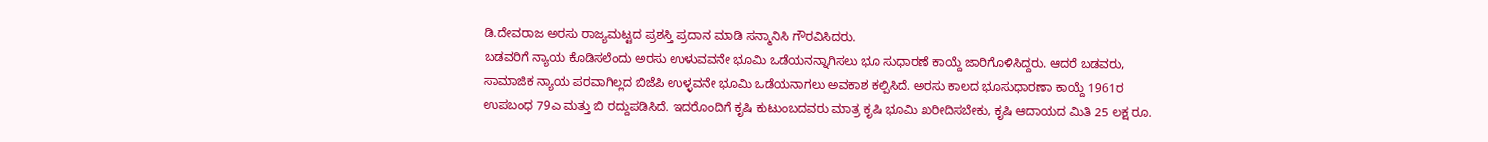ಡಿ.ದೇವರಾಜ ಅರಸು ರಾಜ್ಯಮಟ್ಟದ ಪ್ರಶಸ್ತಿ ಪ್ರದಾನ ಮಾಡಿ ಸನ್ಮಾನಿಸಿ ಗೌರವಿಸಿದರು.
ಬಡವರಿಗೆ ನ್ಯಾಯ ಕೊಡಿಸಲೆಂದು ಅರಸು ಉಳುವವನೇ ಭೂಮಿ ಒಡೆಯನನ್ನಾಗಿಸಲು ಭೂ ಸುಧಾರಣೆ ಕಾಯ್ದೆ ಜಾರಿಗೊಳಿಸಿದ್ದರು. ಆದರೆ ಬಡವರು, ಸಾಮಾಜಿಕ ನ್ಯಾಯ ಪರವಾಗಿಲ್ಲದ ಬಿಜೆಪಿ ಉಳ್ಳವನೇ ಭೂಮಿ ಒಡೆಯನಾಗಲು ಅವಕಾಶ ಕಲ್ಪಿಸಿದೆ. ಅರಸು ಕಾಲದ ಭೂಸುಧಾರಣಾ ಕಾಯ್ದೆ 1961ರ ಉಪಬಂಧ 79ಎ ಮತ್ತು ಬಿ ರದ್ದುಪಡಿಸಿದೆ. ಇದರೊಂದಿಗೆ ಕೃಷಿ ಕುಟುಂಬದವರು ಮಾತ್ರ ಕೃಷಿ ಭೂಮಿ ಖರೀದಿಸಬೇಕು, ಕೃಷಿ ಆದಾಯದ ಮಿತಿ 25 ಲಕ್ಷ ರೂ.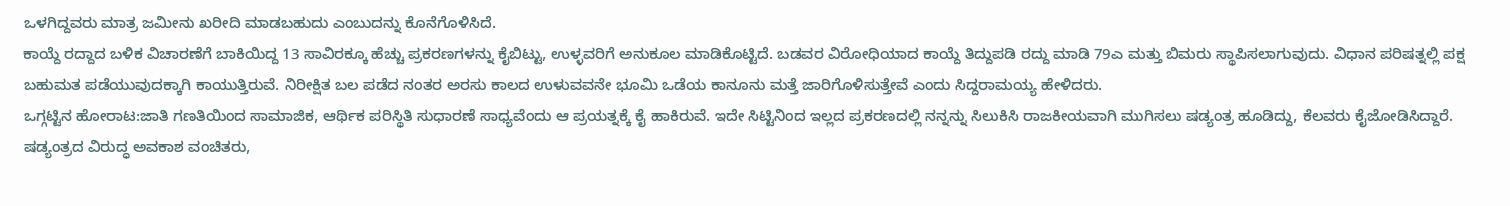ಒಳಗಿದ್ದವರು ಮಾತ್ರ ಜಮೀನು ಖರೀದಿ ಮಾಡಬಹುದು ಎಂಬುದನ್ನು ಕೊನೆಗೊಳಿಸಿದೆ.
ಕಾಯ್ದೆ ರದ್ದಾದ ಬಳಿಕ ವಿಚಾರಣೆಗೆ ಬಾಕಿಯಿದ್ದ 13 ಸಾವಿರಕ್ಕೂ ಹೆಚ್ಚು ಪ್ರಕರಣಗಳನ್ನು ಕೈಬಿಟ್ಟು, ಉಳ್ಳವರಿಗೆ ಅನುಕೂಲ ಮಾಡಿಕೊಟ್ಟಿದೆ. ಬಡವರ ವಿರೋಧಿಯಾದ ಕಾಯ್ದೆ ತಿದ್ದುಪಡಿ ರದ್ದು ಮಾಡಿ 79ಎ ಮತ್ತು ಬಿಮರು ಸ್ಥಾಪಿಸಲಾಗುವುದು. ವಿಧಾನ ಪರಿಷತ್ನಲ್ಲಿ ಪಕ್ಷ ಬಹುಮತ ಪಡೆಯುವುದಕ್ಕಾಗಿ ಕಾಯುತ್ತಿರುವೆ. ನಿರೀಕ್ಷಿತ ಬಲ ಪಡೆದ ನಂತರ ಅರಸು ಕಾಲದ ಉಳುವವನೇ ಭೂಮಿ ಒಡೆಯ ಕಾನೂನು ಮತ್ತೆ ಜಾರಿಗೊಳಿಸುತ್ತೇವೆ ಎಂದು ಸಿದ್ದರಾಮಯ್ಯ ಹೇಳಿದರು.
ಒಗ್ಗಟ್ಟಿನ ಹೋರಾಟ:ಜಾತಿ ಗಣತಿಯಿಂದ ಸಾಮಾಜಿಕ, ಆರ್ಥಿಕ ಪರಿಸ್ಥಿತಿ ಸುಧಾರಣೆ ಸಾಧ್ಯವೆಂದು ಆ ಪ್ರಯತ್ನಕ್ಕೆ ಕೈ ಹಾಕಿರುವೆ. ಇದೇ ಸಿಟ್ಟಿನಿಂದ ಇಲ್ಲದ ಪ್ರಕರಣದಲ್ಲಿ ನನ್ನನ್ನು ಸಿಲುಕಿಸಿ ರಾಜಕೀಯವಾಗಿ ಮುಗಿಸಲು ಷಡ್ಯಂತ್ರ ಹೂಡಿದ್ದು, ಕೆಲವರು ಕೈಜೋಡಿಸಿದ್ದಾರೆ. ಷಡ್ಯಂತ್ರದ ವಿರುದ್ಧ ಅವಕಾಶ ವಂಚಿತರು,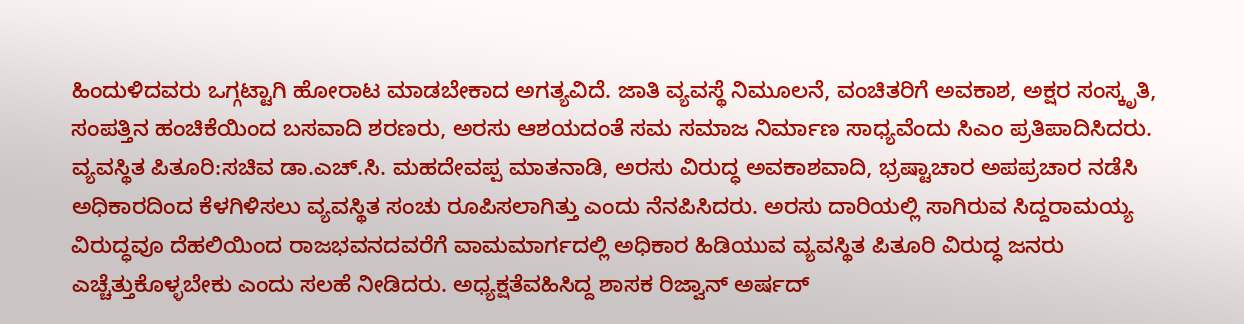ಹಿಂದುಳಿದವರು ಒಗ್ಗಟ್ಟಾಗಿ ಹೋರಾಟ ಮಾಡಬೇಕಾದ ಅಗತ್ಯವಿದೆ. ಜಾತಿ ವ್ಯವಸ್ಥೆ ನಿಮೂಲನೆ, ವಂಚಿತರಿಗೆ ಅವಕಾಶ, ಅಕ್ಷರ ಸಂಸ್ಕೃತಿ, ಸಂಪತ್ತಿನ ಹಂಚಿಕೆಯಿಂದ ಬಸವಾದಿ ಶರಣರು, ಅರಸು ಆಶಯದಂತೆ ಸಮ ಸಮಾಜ ನಿರ್ಮಾಣ ಸಾಧ್ಯವೆಂದು ಸಿಎಂ ಪ್ರತಿಪಾದಿಸಿದರು.
ವ್ಯವಸ್ಥಿತ ಪಿತೂರಿ:ಸಚಿವ ಡಾ.ಎಚ್.ಸಿ. ಮಹದೇವಪ್ಪ ಮಾತನಾಡಿ, ಅರಸು ವಿರುದ್ಧ ಅವಕಾಶವಾದಿ, ಭ್ರಷ್ಟಾಚಾರ ಅಪಪ್ರಚಾರ ನಡೆಸಿ ಅಧಿಕಾರದಿಂದ ಕೆಳಗಿಳಿಸಲು ವ್ಯವಸ್ಥಿತ ಸಂಚು ರೂಪಿಸಲಾಗಿತ್ತು ಎಂದು ನೆನಪಿಸಿದರು. ಅರಸು ದಾರಿಯಲ್ಲಿ ಸಾಗಿರುವ ಸಿದ್ದರಾಮಯ್ಯ ವಿರುದ್ಧವೂ ದೆಹಲಿಯಿಂದ ರಾಜಭವನದವರೆಗೆ ವಾಮಮಾರ್ಗದಲ್ಲಿ ಅಧಿಕಾರ ಹಿಡಿಯುವ ವ್ಯವಸ್ಥಿತ ಪಿತೂರಿ ವಿರುದ್ಧ ಜನರು ಎಚ್ಚೆತ್ತುಕೊಳ್ಳಬೇಕು ಎಂದು ಸಲಹೆ ನೀಡಿದರು. ಅಧ್ಯಕ್ಷತೆವಹಿಸಿದ್ದ ಶಾಸಕ ರಿಜ್ವಾನ್ ಅರ್ಷದ್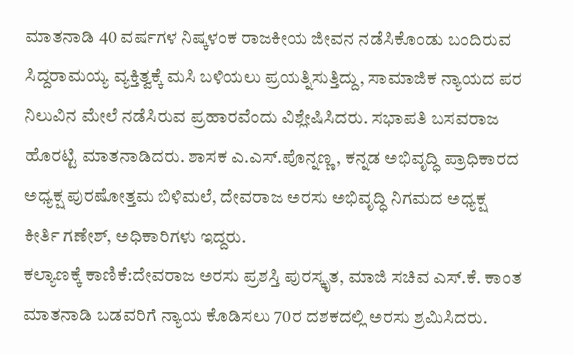ಮಾತನಾಡಿ 40 ವರ್ಷಗಳ ನಿಷ್ಕಳಂಕ ರಾಜಕೀಯ ಜೀವನ ನಡೆಸಿಕೊಂಡು ಬಂದಿರುವ ಸಿದ್ದರಾಮಯ್ಯ ವ್ಯಕ್ತಿತ್ವಕ್ಕೆ ಮಸಿ ಬಳಿಯಲು ಪ್ರಯತ್ನಿಸುತ್ತಿದ್ದು, ಸಾಮಾಜಿಕ ನ್ಯಾಯದ ಪರ ನಿಲುವಿನ ಮೇಲೆ ನಡೆಸಿರುವ ಪ್ರಹಾರವೆಂದು ವಿಶ್ಲೇಷಿಸಿದರು. ಸಭಾಪತಿ ಬಸವರಾಜ ಹೊರಟ್ಟಿ ಮಾತನಾಡಿದರು. ಶಾಸಕ ಎ.ಎಸ್.ಪೊನ್ನಣ್ಣ, ಕನ್ನಡ ಅಭಿವೃದ್ಧಿ ಪ್ರಾಧಿಕಾರದ ಅಧ್ಯಕ್ಷ ಪುರಷೋತ್ತಮ ಬಿಳಿಮಲೆ, ದೇವರಾಜ ಅರಸು ಅಭಿವೃದ್ಧಿ ನಿಗಮದ ಅಧ್ಯಕ್ಷ ಕೀರ್ತಿ ಗಣೇಶ್, ಅಧಿಕಾರಿಗಳು ಇದ್ದರು.
ಕಲ್ಯಾಣಕ್ಕೆ ಕಾಣಿಕೆ:ದೇವರಾಜ ಅರಸು ಪ್ರಶಸ್ತಿ ಪುರಸ್ಕೃತ, ಮಾಜಿ ಸಚಿವ ಎಸ್.ಕೆ. ಕಾಂತ ಮಾತನಾಡಿ ಬಡವರಿಗೆ ನ್ಯಾಯ ಕೊಡಿಸಲು 70ರ ದಶಕದಲ್ಲಿ ಅರಸು ಶ್ರಮಿಸಿದರು.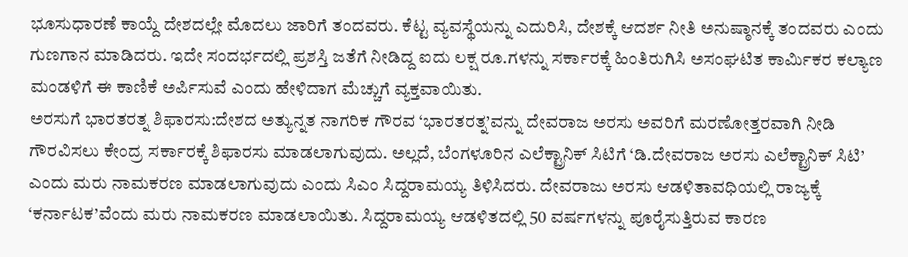ಭೂಸುಧಾರಣೆ ಕಾಯ್ದೆ ದೇಶದಲ್ಲೇ ಮೊದಲು ಜಾರಿಗೆ ತಂದವರು. ಕೆಟ್ಟ ವ್ಯವಸ್ಥೆಯನ್ನು ಎದುರಿಸಿ, ದೇಶಕ್ಕೆ ಆದರ್ಶ ನೀತಿ ಅನುಷ್ಠಾನಕ್ಕೆ ತಂದವರು ಎಂದು ಗುಣಗಾನ ಮಾಡಿದರು. ಇದೇ ಸಂದರ್ಭದಲ್ಲಿ ಪ್ರಶಸ್ತಿ ಜತೆಗೆ ನೀಡಿದ್ದ ಐದು ಲಕ್ಷ ರೂ.ಗಳನ್ನು ಸರ್ಕಾರಕ್ಕೆ ಹಿಂತಿರುಗಿಸಿ ಅಸಂಘಟಿತ ಕಾರ್ವಿುಕರ ಕಲ್ಯಾಣ ಮಂಡಳಿಗೆ ಈ ಕಾಣಿಕೆ ಅರ್ಪಿಸುವೆ ಎಂದು ಹೇಳಿದಾಗ ಮೆಚ್ಚುಗೆ ವ್ಯಕ್ತವಾಯಿತು.
ಅರಸುಗೆ ಭಾರತರತ್ನ ಶಿಫಾರಸು:ದೇಶದ ಅತ್ಯುನ್ನತ ನಾಗರಿಕ ಗೌರವ ‘ಭಾರತರತ್ನ’ವನ್ನು ದೇವರಾಜ ಅರಸು ಅವರಿಗೆ ಮರಣೋತ್ತರವಾಗಿ ನೀಡಿ ಗೌರವಿಸಲು ಕೇಂದ್ರ ಸರ್ಕಾರಕ್ಕೆ ಶಿಫಾರಸು ಮಾಡಲಾಗುವುದು. ಅಲ್ಲದೆ, ಬೆಂಗಳೂರಿನ ಎಲೆಕ್ಟ್ರಾನಿಕ್ ಸಿಟಿಗೆ ‘ಡಿ.ದೇವರಾಜ ಅರಸು ಎಲೆಕ್ಟ್ರಾನಿಕ್ ಸಿಟಿ’ ಎಂದು ಮರು ನಾಮಕರಣ ಮಾಡಲಾಗುವುದು ಎಂದು ಸಿಎಂ ಸಿದ್ದರಾಮಯ್ಯ ತಿಳಿಸಿದರು. ದೇವರಾಜು ಅರಸು ಆಡಳಿತಾವಧಿಯಲ್ಲಿ ರಾಜ್ಯಕ್ಕೆ ‘ಕರ್ನಾಟಕ’ವೆಂದು ಮರು ನಾಮಕರಣ ಮಾಡಲಾಯಿತು. ಸಿದ್ದರಾಮಯ್ಯ ಆಡಳಿತದಲ್ಲಿ 50 ವರ್ಷಗಳನ್ನು ಪೂರೈಸುತ್ತಿರುವ ಕಾರಣ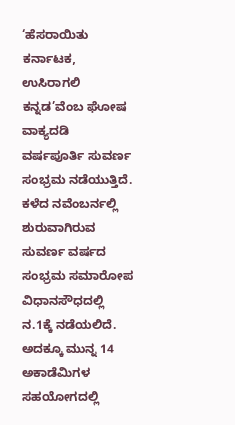‘ಹೆಸರಾಯಿತು ಕರ್ನಾಟಕ, ಉಸಿರಾಗಲಿ ಕನ್ನಡ’ವೆಂಬ ಘೋಷ ವಾಕ್ಯದಡಿ ವರ್ಷಪೂರ್ತಿ ಸುವರ್ಣ ಸಂಭ್ರಮ ನಡೆಯುತ್ತಿದೆ. ಕಳೆದ ನವೆಂಬರ್ನಲ್ಲಿ ಶುರುವಾಗಿರುವ ಸುವರ್ಣ ವರ್ಷದ ಸಂಭ್ರಮ ಸಮಾರೋಪ ವಿಧಾನಸೌಧದಲ್ಲಿ ನ.1ಕ್ಕೆ ನಡೆಯಲಿದೆ. ಅದಕ್ಕೂ ಮುನ್ನ 14 ಅಕಾಡೆಮಿಗಳ ಸಹಯೋಗದಲ್ಲಿ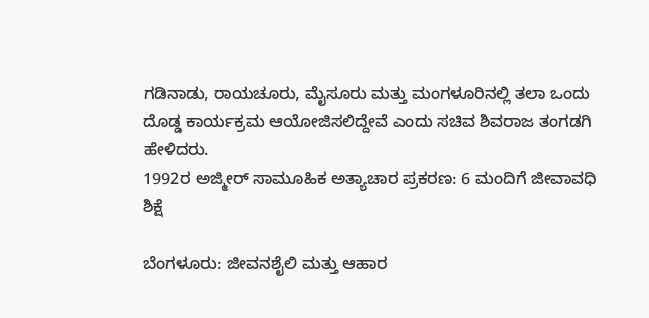ಗಡಿನಾಡು, ರಾಯಚೂರು, ಮೈಸೂರು ಮತ್ತು ಮಂಗಳೂರಿನಲ್ಲಿ ತಲಾ ಒಂದು ದೊಡ್ಡ ಕಾರ್ಯಕ್ರಮ ಆಯೋಜಿಸಲಿದ್ದೇವೆ ಎಂದು ಸಚಿವ ಶಿವರಾಜ ತಂಗಡಗಿ ಹೇಳಿದರು.
1992ರ ಅಜ್ಮೀರ್ ಸಾಮೂಹಿಕ ಅತ್ಯಾಚಾರ ಪ್ರಕರಣ: 6 ಮಂದಿಗೆ ಜೀವಾವಧಿ ಶಿಕ್ಷೆ

ಬೆಂಗಳೂರು: ಜೀವನಶೈಲಿ ಮತ್ತು ಆಹಾರ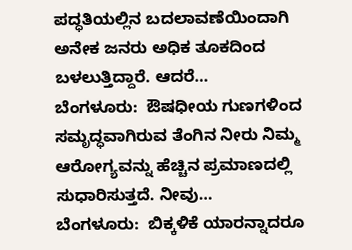ಪದ್ಧತಿಯಲ್ಲಿನ ಬದಲಾವಣೆಯಿಂದಾಗಿ ಅನೇಕ ಜನರು ಅಧಿಕ ತೂಕದಿಂದ ಬಳಲುತ್ತಿದ್ದಾರೆ. ಆದರೆ…
ಬೆಂಗಳೂರು:  ಔಷಧೀಯ ಗುಣಗಳಿಂದ ಸಮೃದ್ಧವಾಗಿರುವ ತೆಂಗಿನ ನೀರು ನಿಮ್ಮ  ಆರೋಗ್ಯವನ್ನು ಹೆಚ್ಚಿನ ಪ್ರಮಾಣದಲ್ಲಿ ಸುಧಾರಿಸುತ್ತದೆ. ನೀವು…
ಬೆಂಗಳೂರು:  ಬಿಕ್ಕಳಿಕೆ ಯಾರನ್ನಾದರೂ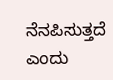ನೆನಪಿಸುತ್ತದೆ ಎಂದು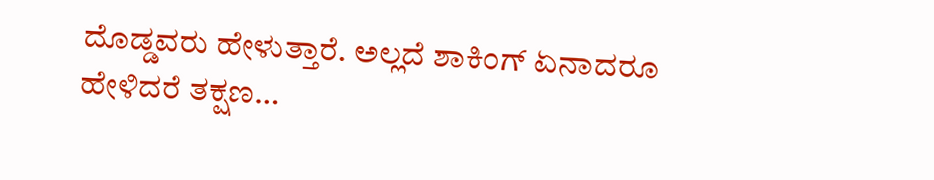ದೊಡ್ಡವರು ಹೇಳುತ್ತಾರೆ. ಅಲ್ಲದೆ ಶಾಕಿಂಗ್ ಏನಾದರೂ ಹೇಳಿದರೆ ತಕ್ಷಣ…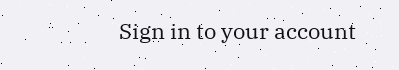Sign in to your account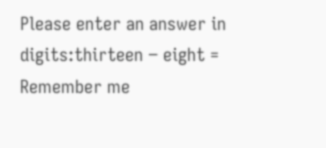Please enter an answer in digits:thirteen − eight =
Remember me